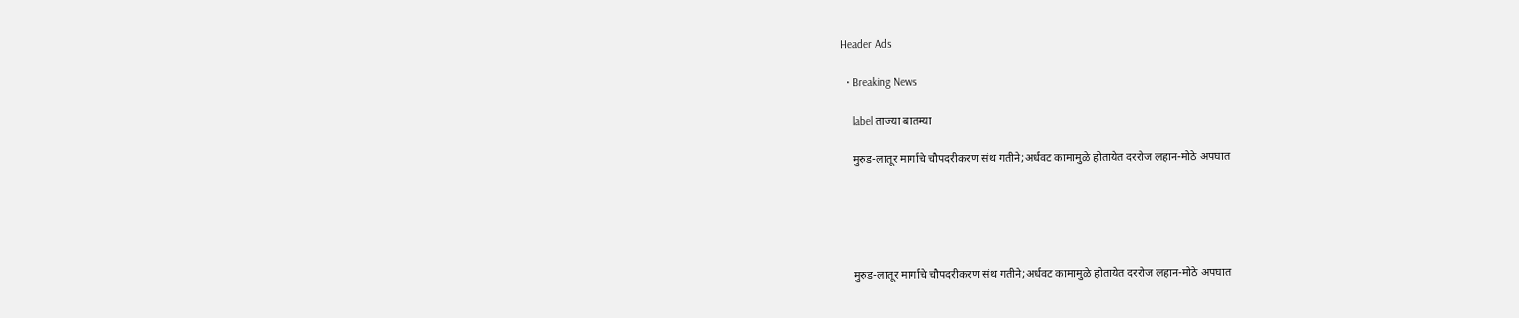Header Ads

  • Breaking News

    label ताज्या बातम्या

    मुरुड-लातूर मार्गाचे चौपदरीकरण संथ गतीने;अर्धवट कामामुळे होतायेत दररोज लहान-मोठे अपघात





    मुरुड-लातूर मार्गाचे चौपदरीकरण संथ गतीने;अर्धवट कामामुळे होतायेत दररोज लहान-मोठे अपघात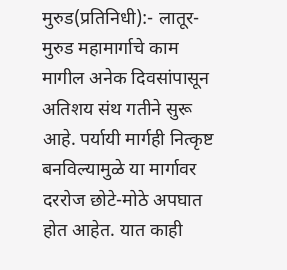मुरुड(प्रतिनिधी):- लातूर-मुरुड महामार्गाचे काम मागील अनेक दिवसांपासून अतिशय संथ गतीने सुरू आहे. पर्यायी मार्गही नित्कृष्ट बनविल्यामुळे या मार्गावर दररोज छोटे-मोठे अपघात होत आहेत. यात काही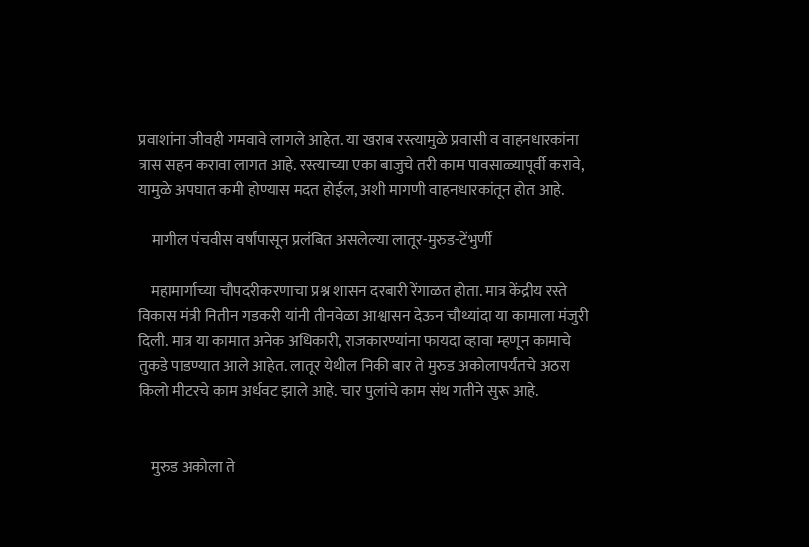प्रवाशांना जीवही गमवावे लागले आहेत. या खराब रस्त्यामुळे प्रवासी व वाहनधारकांना त्रास सहन करावा लागत आहे. रस्त्याच्या एका बाजुचे तरी काम पावसाळ्यापूर्वी करावे, यामुळे अपघात कमी होण्यास मदत होईल, अशी मागणी वाहनधारकांतून होत आहे.

    मागील पंचवीस वर्षांपासून प्रलंबित असलेल्या लातूर-मुरुड-टेंभुर्णी

    महामार्गाच्या चौपदरीकरणाचा प्रश्न शासन दरबारी रेंगाळत होता. मात्र केंद्रीय रस्ते विकास मंत्री नितीन गडकरी यांनी तीनवेळा आश्वासन देऊन चौथ्यांदा या कामाला मंजुरी दिली. मात्र या कामात अनेक अधिकारी, राजकारण्यांना फायदा व्हावा म्हणून कामाचे तुकडे पाडण्यात आले आहेत. लातूर येथील निकी बार ते मुरुड अकोलापर्यंतचे अठरा किलो मीटरचे काम अर्धवट झाले आहे. चार पुलांचे काम संथ गतीने सुरू आहे.


    मुरुड अकोला ते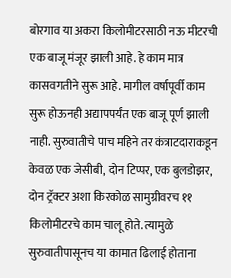बोरगाव या अकरा किलोमीटरसाठी नऊ मीटरची एक बाजू मंजूर झाली आहे. हे काम मात्र कासवगतीने सुरू आहे. मागील वर्षापूर्वी काम सुरू होऊनही अद्यापपर्यंत एक बाजू पूर्ण झाली नाही. सुरुवातीचे पाच महिने तर कंत्राटदाराकडून केवळ एक जेसीबी, दोन टिप्पर, एक बुलडोझर, दोन ट्रॅक्टर अशा किरकोळ सामुग्रीवरच ११ किलोमीटरचे काम चालू होते. त्यामुळे सुरुवातीपासूनच या कामात ढिलाई होताना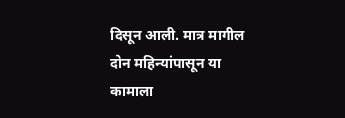दिसून आली. मात्र मागील दोन महिन्यांपासून या कामाला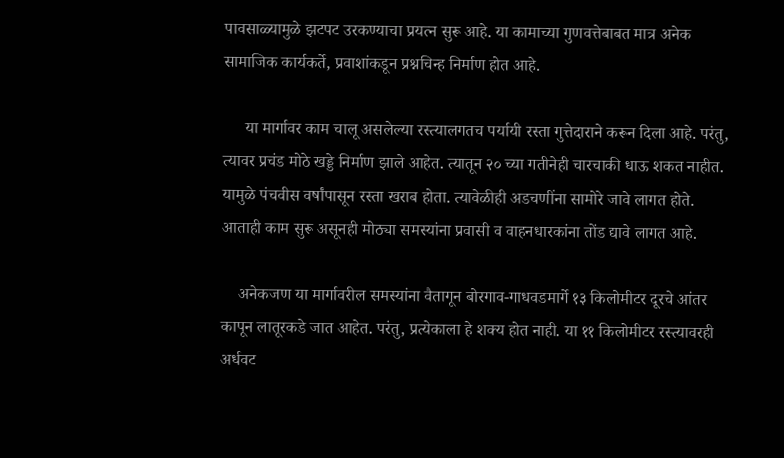पावसाळ्यामुळे झटपट उरकण्याचा प्रयत्न सुरू आहे. या कामाच्या गुणवत्तेबाबत मात्र अनेक सामाजिक कार्यकर्ते, प्रवाशांकडून प्रश्नचिन्ह निर्माण होत आहे.

     या मार्गावर काम चालू असलेल्या रस्त्यालगतच पर्यायी रस्ता गुत्तेदाराने करून दिला आहे. परंतु, त्यावर प्रचंड मोठे खड्डे निर्माण झाले आहेत. त्यातून २० च्या गतीनेही चारचाकी धाऊ शकत नाहीत. यामुळे पंचवीस वर्षांपासून रस्ता खराब होता. त्यावेळीही अडचणींना सामोरे जावे लागत होते. आताही काम सुरू असूनही मोठ्या समस्यांना प्रवासी व वाहनधारकांना तोंड द्यावे लागत आहे.

    अनेकजण या मार्गावरील समस्यांना वैतागून बोरगाव-गाधवडमार्गे १३ किलोमीटर दूरचे आंतर कापून लातूरकडे जात आहेत. परंतु, प्रत्येकाला हे शक्य होत नाही. या ११ किलोमीटर रस्त्यावरही अर्धवट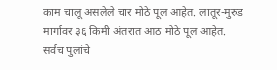काम चालू असलेले चार मोठे पूल आहेत. लातूर-मुरुड मार्गावर ३६ किमी अंतरात आठ मोठे पूल आहेत. सर्वच पुलांचे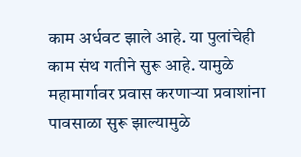काम अर्धवट झाले आहे. या पुलांचेही काम संथ गतीने सुरू आहे. यामुळे महामार्गावर प्रवास करणाऱ्या प्रवाशांना पावसाळा सुरू झाल्यामुळे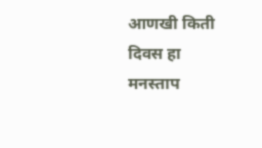आणखी किती दिवस हा मनस्ताप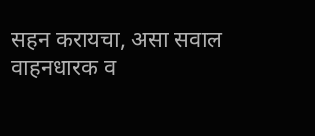सहन करायचा, असा सवाल वाहनधारक व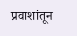प्रवाशांतून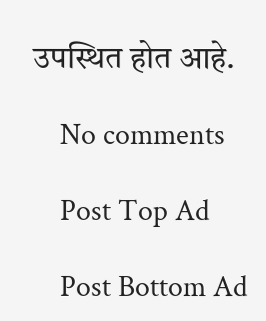उपस्थित होत आहे.

    No comments

    Post Top Ad

    Post Bottom Ad